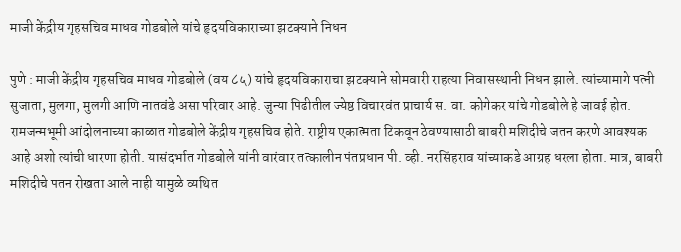माजी केंद्रीय गृहसचिव माधव गोडबोले यांचे हृदयविकाराच्या झटक्याने निधन

पुणे : माजी केंद्रीय गृहसचिव माधव गोडबोले (वय ८५) यांचे हृदयविकाराचा झटक्याने सोमवारी राहत्या निवासस्थानी निधन झाले. त्यांच्यामागे पत्नी सुजाता, मुलगा, मुलगी आणि नातवंडे असा परिवार आहे. जुन्या पिढीतील ज्येष्ठ विचारवंत प्राचार्य स. वा. कोगेकर यांचे गोडबोले हे जावई होत.
रामजन्मभूमी आंदोलनाच्या काळात गोडबोले केंद्रीय गृहसचिव होते. राष्ट्रीय एकात्मता टिकवून ठेवण्यासाठी बाबरी मशिदीचे जतन करणे आवश्यक आहे अशो त्यांची धारणा होती. यासंदर्भात गोडबोले यांनी वारंवार तत्कालीन पंतप्रधान पी. व्ही. नरसिंहराव यांच्याकडे आग्रह धरला होता. मात्र, बाबरी मशिदीचे पतन रोखता आले नाही यामुळे व्यथित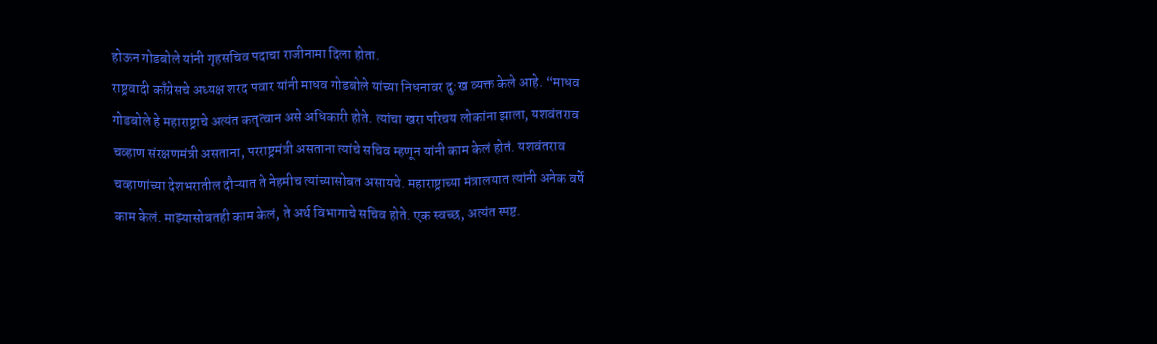होऊन गोडबोले यांनी गृहसचिव पदाचा राजीनामा दिला होता.
राष्ट्रवादी काँग्रेसचे अध्यक्ष शरद पवार यांनी माधव गोडबोले यांच्या निधनावर दु:ख व्यक्त केले आहे. “माधव गोडबोले हे महाराष्ट्राचे अत्यंत कतृत्वान असे अधिकारी होते. त्यांचा खरा परिचय लोकांना झाला, यशवंतराव चव्हाण संरक्षणमंत्री असताना, परराष्ट्रमंत्री असताना त्यांचे सचिव म्हणून यांनी काम केलं होतं. यशवंतराव चव्हाणांच्या देशभरातील दौऱ्यात ते नेहमीच त्यांच्यासोबत असायचे. महाराष्ट्राच्या मंत्रालयात त्यांनी अनेक वर्षे काम केलं. माझ्यासोबतही काम केलं, ते अर्थ विभागाचे सचिव होते. एक स्वच्छ, अत्यंत स्पष्ट.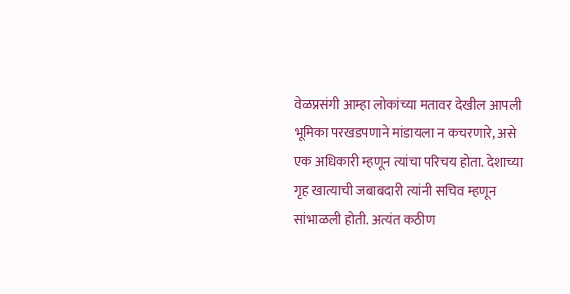वेळप्रसंगी आम्हा लोकांच्या मतावर देखील आपली भूमिका परखडपणाने मांडायला न कचरणारे, असे एक अधिकारी म्हणून त्यांचा परिचय होता. देशाच्या गृह खात्याची जबाबदारी त्यांनी सचिव म्हणून सांभाळली होती. अत्यंत कठीण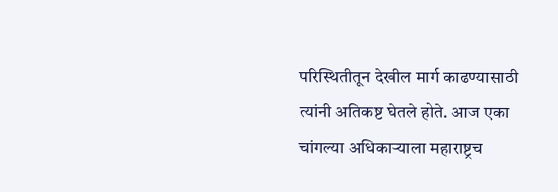परिस्थितीतून देखील मार्ग काढण्यासाठी त्यांनी अतिकष्ट घेतले होते. आज एका चांगल्या अधिकाऱ्याला महाराष्ट्रच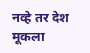नव्हे तर देश मूकला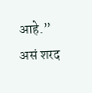आहे.” असं शरद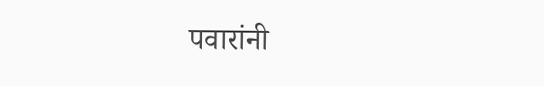पवारांनी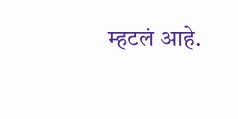म्हटलं आहे.